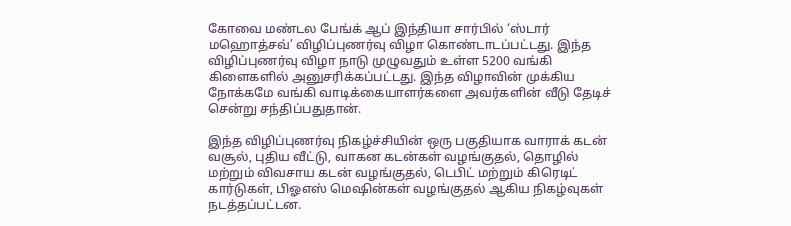கோவை மண்டல பேங்க் ஆப் இந்தியா சார்பில் ‘ஸ்டார் மஹொத்சவ்’ விழிப்புணர்வு விழா கொண்டாடப்பட்டது. இந்த விழிப்புணர்வு விழா நாடு முழுவதும் உள்ள 5200 வங்கி கிளைகளில் அனுசரிக்கப்பட்டது. இந்த விழாவின் முக்கிய நோக்கமே வங்கி வாடிக்கையாளர்களை அவர்களின் வீடு தேடிச் சென்று சந்திப்பதுதான்.

இந்த விழிப்புணர்வு நிகழ்ச்சியின் ஒரு பகுதியாக வாராக் கடன் வசூல், புதிய வீட்டு, வாகன கடன்கள் வழங்குதல், தொழில் மற்றும் விவசாய கடன் வழங்குதல், டெபிட் மற்றும் கிரெடிட் கார்டுகள், பிஓஎஸ் மெஷின்கள் வழங்குதல் ஆகிய நிகழ்வுகள் நடத்தப்பட்டன.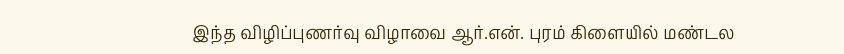இந்த விழிப்புணர்வு விழாவை ஆர்.என். புரம் கிளையில் மண்டல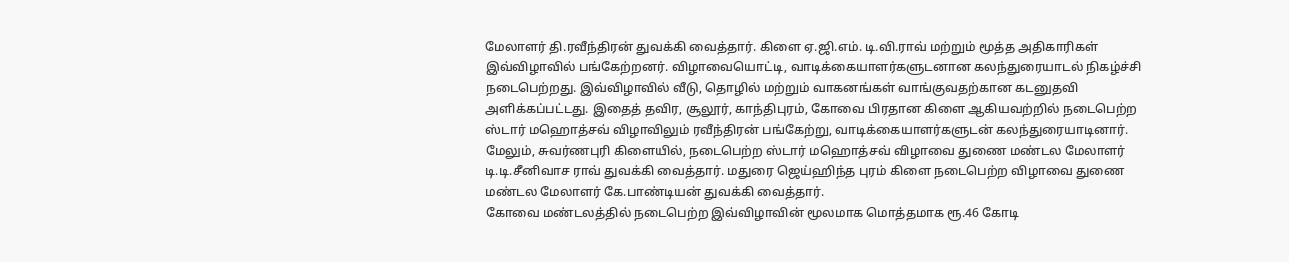மேலாளர் தி.ரவீந்திரன் துவக்கி வைத்தார். கிளை ஏ.ஜி.எம். டி.வி.ராவ் மற்றும் மூத்த அதிகாரிகள் இவ்விழாவில் பங்கேற்றனர். விழாவையொட்டி, வாடிக்கையாளர்களுடனான கலந்துரையாடல் நிகழ்ச்சி நடைபெற்றது. இவ்விழாவில் வீடு, தொழில் மற்றும் வாகனங்கள் வாங்குவதற்கான கடனுதவி அளிக்கப்பட்டது. இதைத் தவிர, சூலூர், காந்திபுரம், கோவை பிரதான கிளை ஆகியவற்றில் நடைபெற்ற ஸ்டார் மஹொத்சவ் விழாவிலும் ரவீந்திரன் பங்கேற்று, வாடிக்கையாளர்களுடன் கலந்துரையாடினார்.
மேலும், சுவர்ணபுரி கிளையில், நடைபெற்ற ஸ்டார் மஹொத்சவ் விழாவை துணை மண்டல மேலாளர் டி.டி.சீனிவாச ராவ் துவக்கி வைத்தார். மதுரை ஜெய்ஹிந்த புரம் கிளை நடைபெற்ற விழாவை துணை மண்டல மேலாளர் கே.பாண்டியன் துவக்கி வைத்தார்.
கோவை மண்டலத்தில் நடைபெற்ற இவ்விழாவின் மூலமாக மொத்தமாக ரூ.46 கோடி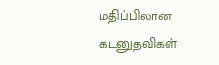மதிப்பிலான கடனுதவிகள்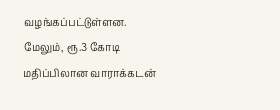வழங்கப்பட்டுள்ளன. மேலும், ரூ.3 கோடி மதிப்பிலான வாராக்கடன்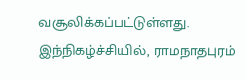வசூலிக்கப்பட்டுள்ளது.
இந்நிகழ்ச்சியில், ராமநாதபுரம்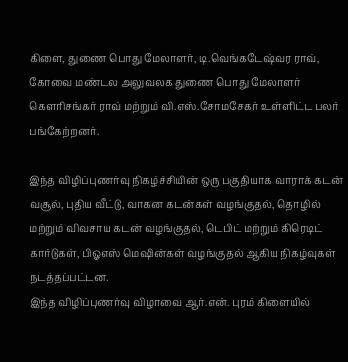கிளை, துணை பொது மேலாளர், டி.வெங்கடேஷ்வர ராவ், கோவை மண்டல அலுவலக துணை பொது மேலாளர் கௌரிசங்கர் ராவ் மற்றும் வி.எஸ்.சோமசேகர் உள்ளிட்ட பலர் பங்கேற்றனர்.

இந்த விழிப்புணர்வு நிகழ்ச்சியின் ஒரு பகுதியாக வாராக் கடன் வசூல், புதிய வீட்டு, வாகன கடன்கள் வழங்குதல், தொழில் மற்றும் விவசாய கடன் வழங்குதல், டெபிட் மற்றும் கிரெடிட் கார்டுகள், பிஓஎஸ் மெஷின்கள் வழங்குதல் ஆகிய நிகழ்வுகள் நடத்தப்பட்டன.
இந்த விழிப்புணர்வு விழாவை ஆர்.என். புரம் கிளையில்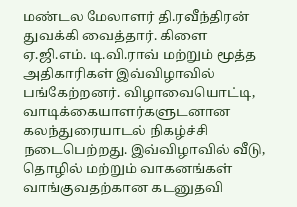மண்டல மேலாளர் தி.ரவீந்திரன் துவக்கி வைத்தார். கிளை ஏ.ஜி.எம். டி.வி.ராவ் மற்றும் மூத்த அதிகாரிகள் இவ்விழாவில் பங்கேற்றனர். விழாவையொட்டி, வாடிக்கையாளர்களுடனான கலந்துரையாடல் நிகழ்ச்சி நடைபெற்றது. இவ்விழாவில் வீடு, தொழில் மற்றும் வாகனங்கள் வாங்குவதற்கான கடனுதவி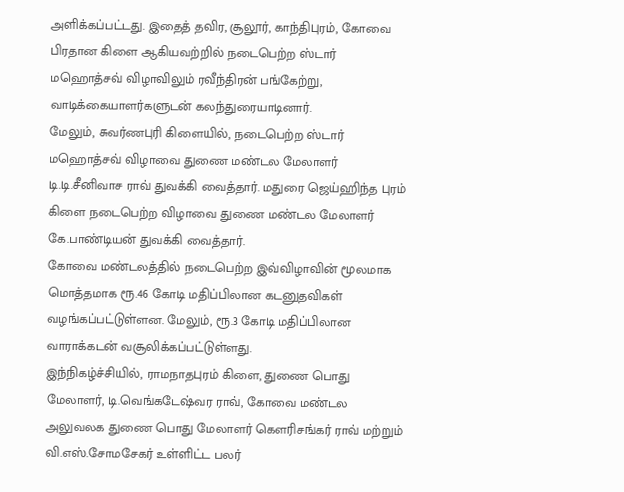அளிக்கப்பட்டது. இதைத் தவிர, சூலூர், காந்திபுரம், கோவை பிரதான கிளை ஆகியவற்றில் நடைபெற்ற ஸ்டார் மஹொத்சவ் விழாவிலும் ரவீந்திரன் பங்கேற்று, வாடிக்கையாளர்களுடன் கலந்துரையாடினார்.
மேலும், சுவர்ணபுரி கிளையில், நடைபெற்ற ஸ்டார் மஹொத்சவ் விழாவை துணை மண்டல மேலாளர் டி.டி.சீனிவாச ராவ் துவக்கி வைத்தார். மதுரை ஜெய்ஹிந்த புரம் கிளை நடைபெற்ற விழாவை துணை மண்டல மேலாளர் கே.பாண்டியன் துவக்கி வைத்தார்.
கோவை மண்டலத்தில் நடைபெற்ற இவ்விழாவின் மூலமாக மொத்தமாக ரூ.46 கோடி மதிப்பிலான கடனுதவிகள் வழங்கப்பட்டுள்ளன. மேலும், ரூ.3 கோடி மதிப்பிலான வாராக்கடன் வசூலிக்கப்பட்டுள்ளது.
இந்நிகழ்ச்சியில், ராமநாதபுரம் கிளை, துணை பொது மேலாளர், டி.வெங்கடேஷ்வர ராவ், கோவை மண்டல அலுவலக துணை பொது மேலாளர் கௌரிசங்கர் ராவ் மற்றும் வி.எஸ்.சோமசேகர் உள்ளிட்ட பலர்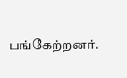பங்கேற்றனர்.